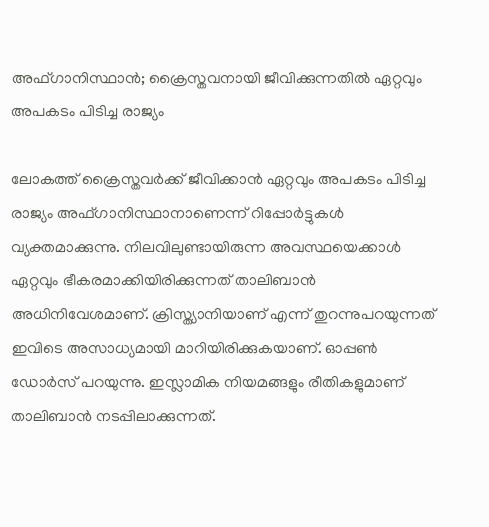അഫ്ഗാനിസ്ഥാന്‍; ക്രൈസ്തവനായി ജീവിക്കുന്നതില്‍ ഏറ്റവും അപകടം പിടിച്ച രാജ്യം

ലോകത്ത് ക്രൈസ്തവര്‍ക്ക് ജീവിക്കാന്‍ ഏറ്റവും അപകടം പിടിച്ച രാജ്യം അഫ്ഗാനിസ്ഥാനാണെന്ന് റിപ്പോര്‍ട്ടുകള്‍ വ്യക്തമാക്കുന്നു. നിലവിലുണ്ടായിരുന്ന അവസ്ഥയെക്കാള്‍ ഏറ്റവും ഭീകരമാക്കിയിരിക്കുന്നത് താലിബാന്‍ അധിനിവേശമാണ്. ക്രിസ്ത്യാനിയാണ് എന്ന് തുറന്നുപറയുന്നത് ഇവിടെ അസാധ്യമായി മാറിയിരിക്കുകയാണ്. ഓപ്പണ്‍ ഡോര്‍സ് പറയുന്നു. ഇസ്ലാമിക നിയമങ്ങളും രീതികളുമാണ് താലിബാന്‍ നടപ്പിലാക്കുന്നത്.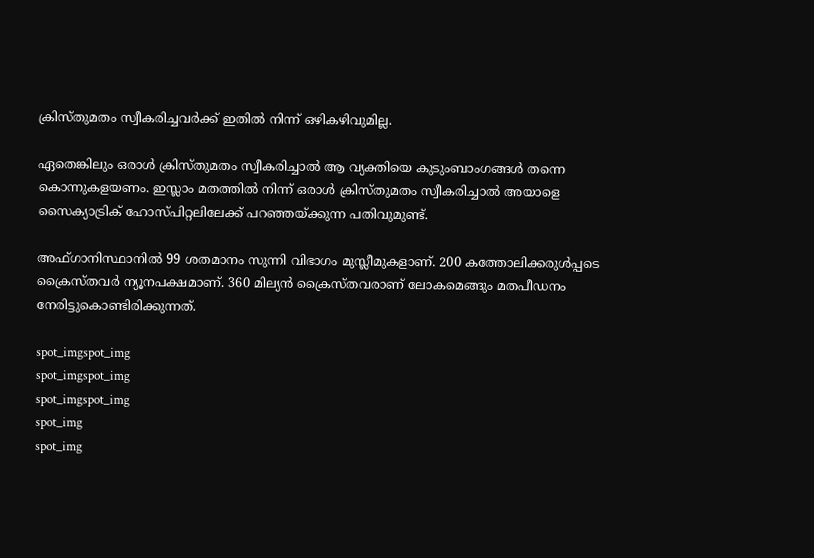ക്രിസ്തുമതം സ്വീകരിച്ചവര്‍ക്ക് ഇതില്‍ നിന്ന് ഒഴികഴിവുമില്ല.

ഏതെങ്കിലും ഒരാള്‍ ക്രിസ്തുമതം സ്വീകരിച്ചാല്‍ ആ വ്യക്തിയെ കുടുംബാംഗങ്ങള്‍ തന്നെ കൊന്നുകളയണം. ഇസ്ലാം മതത്തില്‍ നിന്ന് ഒരാള്‍ ക്രിസ്തുമതം സ്വീകരിച്ചാല്‍ അയാളെ സൈക്യാട്രിക് ഹോസ്പിറ്റലിലേക്ക് പറഞ്ഞയ്ക്കുന്ന പതിവുമുണ്ട്.

അഫ്ഗാനിസ്ഥാനില്‍ 99 ശതമാനം സുന്നി വിഭാഗം മുസ്ലീമുകളാണ്. 200 കത്തോലിക്കരുള്‍പ്പടെ ക്രൈസ്തവര്‍ ന്യൂനപക്ഷമാണ്. 360 മില്യന്‍ ക്രൈസ്തവരാണ് ലോകമെങ്ങും മതപീഡനം നേരിട്ടുകൊണ്ടിരിക്കുന്നത്.

spot_imgspot_img
spot_imgspot_img
spot_imgspot_img
spot_img
spot_img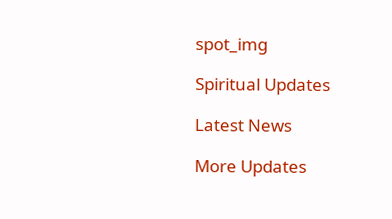spot_img

Spiritual Updates

Latest News

More Updates